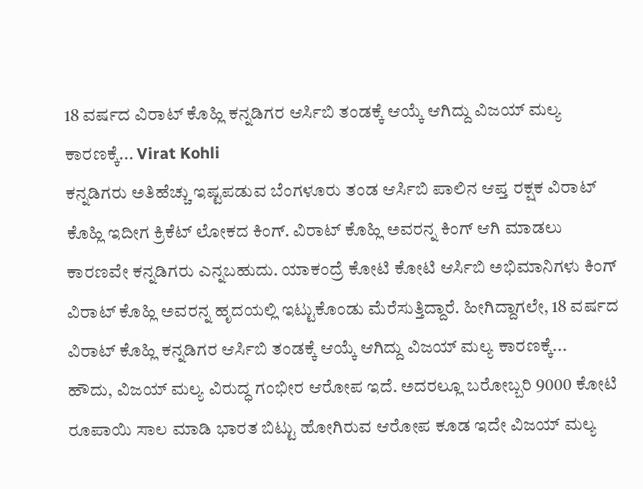18 ವರ್ಷದ ವಿರಾಟ್ ಕೊಹ್ಲಿ ಕನ್ನಡಿಗರ ಆರ್ಸಿಬಿ ತಂಡಕ್ಕೆ ಆಯ್ಕೆ ಆಗಿದ್ದು ವಿಜಯ್ ಮಲ್ಯ ಕಾರಣಕ್ಕೆ... Virat Kohli
ಕನ್ನಡಿಗರು ಅತಿಹೆಚ್ಚು ಇಷ್ಟಪಡುವ ಬೆಂಗಳೂರು ತಂಡ ಆರ್ಸಿಬಿ ಪಾಲಿನ ಆಪ್ತ ರಕ್ಷಕ ವಿರಾಟ್ ಕೊಹ್ಲಿ ಇದೀಗ ಕ್ರಿಕೆಟ್ ಲೋಕದ ಕಿಂಗ್. ವಿರಾಟ್ ಕೊಹ್ಲಿ ಅವರನ್ನ ಕಿಂಗ್ ಆಗಿ ಮಾಡಲು ಕಾರಣವೇ ಕನ್ನಡಿಗರು ಎನ್ನಬಹುದು. ಯಾಕಂದ್ರೆ ಕೋಟಿ ಕೋಟಿ ಆರ್ಸಿಬಿ ಅಭಿಮಾನಿಗಳು ಕಿಂಗ್ ವಿರಾಟ್ ಕೊಹ್ಲಿ ಅವರನ್ನ ಹೃದಯಲ್ಲಿ ಇಟ್ಟುಕೊಂಡು ಮೆರೆಸುತ್ತಿದ್ದಾರೆ. ಹೀಗಿದ್ದಾಗಲೇ, 18 ವರ್ಷದ ವಿರಾಟ್ ಕೊಹ್ಲಿ ಕನ್ನಡಿಗರ ಆರ್ಸಿಬಿ ತಂಡಕ್ಕೆ ಆಯ್ಕೆ ಆಗಿದ್ದು ವಿಜಯ್ ಮಲ್ಯ ಕಾರಣಕ್ಕೆ...
ಹೌದು, ವಿಜಯ್ ಮಲ್ಯ ವಿರುದ್ಧ ಗಂಭೀರ ಆರೋಪ ಇದೆ. ಅದರಲ್ಲೂ ಬರೋಬ್ಬರಿ 9000 ಕೋಟಿ ರೂಪಾಯಿ ಸಾಲ ಮಾಡಿ ಭಾರತ ಬಿಟ್ಟು ಹೋಗಿರುವ ಆರೋಪ ಕೂಡ ಇದೇ ವಿಜಯ್ ಮಲ್ಯ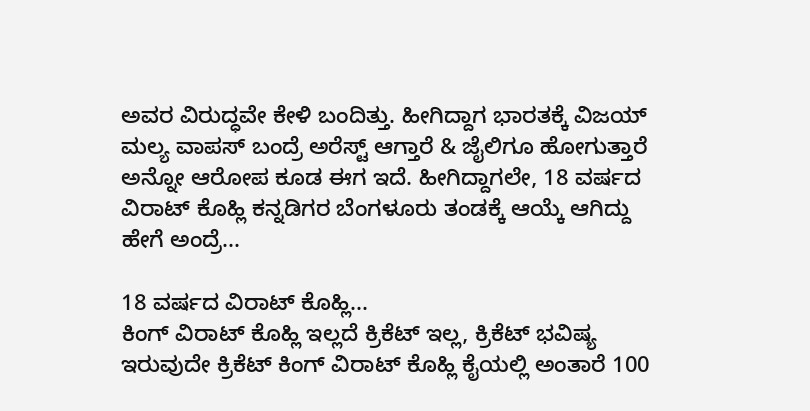ಅವರ ವಿರುದ್ಧವೇ ಕೇಳಿ ಬಂದಿತ್ತು. ಹೀಗಿದ್ದಾಗ ಭಾರತಕ್ಕೆ ವಿಜಯ್ ಮಲ್ಯ ವಾಪಸ್ ಬಂದ್ರೆ ಅರೆಸ್ಟ್ ಆಗ್ತಾರೆ & ಜೈಲಿಗೂ ಹೋಗುತ್ತಾರೆ ಅನ್ನೋ ಆರೋಪ ಕೂಡ ಈಗ ಇದೆ. ಹೀಗಿದ್ದಾಗಲೇ, 18 ವರ್ಷದ ವಿರಾಟ್ ಕೊಹ್ಲಿ ಕನ್ನಡಿಗರ ಬೆಂಗಳೂರು ತಂಡಕ್ಕೆ ಆಯ್ಕೆ ಆಗಿದ್ದು ಹೇಗೆ ಅಂದ್ರೆ...

18 ವರ್ಷದ ವಿರಾಟ್ ಕೊಹ್ಲಿ...
ಕಿಂಗ್ ವಿರಾಟ್ ಕೊಹ್ಲಿ ಇಲ್ಲದೆ ಕ್ರಿಕೆಟ್ ಇಲ್ಲ, ಕ್ರಿಕೆಟ್ ಭವಿಷ್ಯ ಇರುವುದೇ ಕ್ರಿಕೆಟ್ ಕಿಂಗ್ ವಿರಾಟ್ ಕೊಹ್ಲಿ ಕೈಯಲ್ಲಿ ಅಂತಾರೆ 100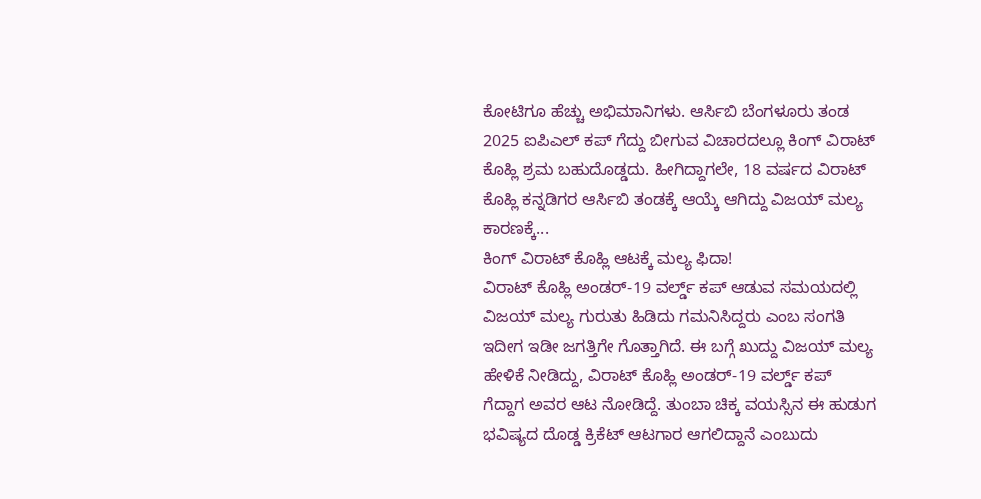ಕೋಟಿಗೂ ಹೆಚ್ಚು ಅಭಿಮಾನಿಗಳು. ಆರ್ಸಿಬಿ ಬೆಂಗಳೂರು ತಂಡ 2025 ಐಪಿಎಲ್ ಕಪ್ ಗೆದ್ದು ಬೀಗುವ ವಿಚಾರದಲ್ಲೂ ಕಿಂಗ್ ವಿರಾಟ್ ಕೊಹ್ಲಿ ಶ್ರಮ ಬಹುದೊಡ್ಡದು. ಹೀಗಿದ್ದಾಗಲೇ, 18 ವರ್ಷದ ವಿರಾಟ್ ಕೊಹ್ಲಿ ಕನ್ನಡಿಗರ ಆರ್ಸಿಬಿ ತಂಡಕ್ಕೆ ಆಯ್ಕೆ ಆಗಿದ್ದು ವಿಜಯ್ ಮಲ್ಯ ಕಾರಣಕ್ಕೆ...
ಕಿಂಗ್ ವಿರಾಟ್ ಕೊಹ್ಲಿ ಆಟಕ್ಕೆ ಮಲ್ಯ ಫಿದಾ!
ವಿರಾಟ್ ಕೊಹ್ಲಿ ಅಂಡರ್-19 ವರ್ಲ್ಡ್ ಕಪ್ ಆಡುವ ಸಮಯದಲ್ಲಿ ವಿಜಯ್ ಮಲ್ಯ ಗುರುತು ಹಿಡಿದು ಗಮನಿಸಿದ್ದರು ಎಂಬ ಸಂಗತಿ ಇದೀಗ ಇಡೀ ಜಗತ್ತಿಗೇ ಗೊತ್ತಾಗಿದೆ. ಈ ಬಗ್ಗೆ ಖುದ್ದು ವಿಜಯ್ ಮಲ್ಯ ಹೇಳಿಕೆ ನೀಡಿದ್ದು, ವಿರಾಟ್ ಕೊಹ್ಲಿ ಅಂಡರ್-19 ವರ್ಲ್ಡ್ ಕಪ್ ಗೆದ್ದಾಗ ಅವರ ಆಟ ನೋಡಿದ್ದೆ. ತುಂಬಾ ಚಿಕ್ಕ ವಯಸ್ಸಿನ ಈ ಹುಡುಗ ಭವಿಷ್ಯದ ದೊಡ್ಡ ಕ್ರಿಕೆಟ್ ಆಟಗಾರ ಆಗಲಿದ್ದಾನೆ ಎಂಬುದು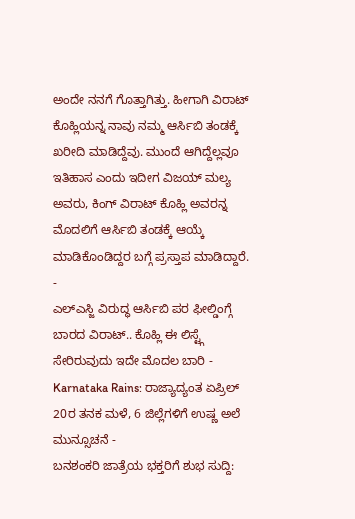ಅಂದೇ ನನಗೆ ಗೊತ್ತಾಗಿತ್ತು. ಹೀಗಾಗಿ ವಿರಾಟ್ ಕೊಹ್ಲಿಯನ್ನ ನಾವು ನಮ್ಮ ಆರ್ಸಿಬಿ ತಂಡಕ್ಕೆ ಖರೀದಿ ಮಾಡಿದ್ದೆವು. ಮುಂದೆ ಆಗಿದ್ದೆಲ್ಲವೂ ಇತಿಹಾಸ ಎಂದು ಇದೀಗ ವಿಜಯ್ ಮಲ್ಯ ಅವರು, ಕಿಂಗ್ ವಿರಾಟ್ ಕೊಹ್ಲಿ ಅವರನ್ನ ಮೊದಲಿಗೆ ಆರ್ಸಿಬಿ ತಂಡಕ್ಕೆ ಆಯ್ಕೆ ಮಾಡಿಕೊಂಡಿದ್ದರ ಬಗ್ಗೆ ಪ್ರಸ್ತಾಪ ಮಾಡಿದ್ದಾರೆ.
-
ಎಲ್ಎಸ್ಜಿ ವಿರುದ್ಧ ಆರ್ಸಿಬಿ ಪರ ಫೀಲ್ಡಿಂಗ್ಗೆ ಬಾರದ ವಿರಾಟ್.. ಕೊಹ್ಲಿ ಈ ಲಿಸ್ಟ್ಗೆ ಸೇರಿರುವುದು ಇದೇ ಮೊದಲ ಬಾರಿ -
Karnataka Rains: ರಾಜ್ಯಾದ್ಯಂತ ಏಪ್ರಿಲ್ 20ರ ತನಕ ಮಳೆ, 6 ಜಿಲ್ಲೆಗಳಿಗೆ ಉಷ್ಣ ಅಲೆ ಮುನ್ಸೂಚನೆ -
ಬನಶಂಕರಿ ಜಾತ್ರೆಯ ಭಕ್ತರಿಗೆ ಶುಭ ಸುದ್ದಿ: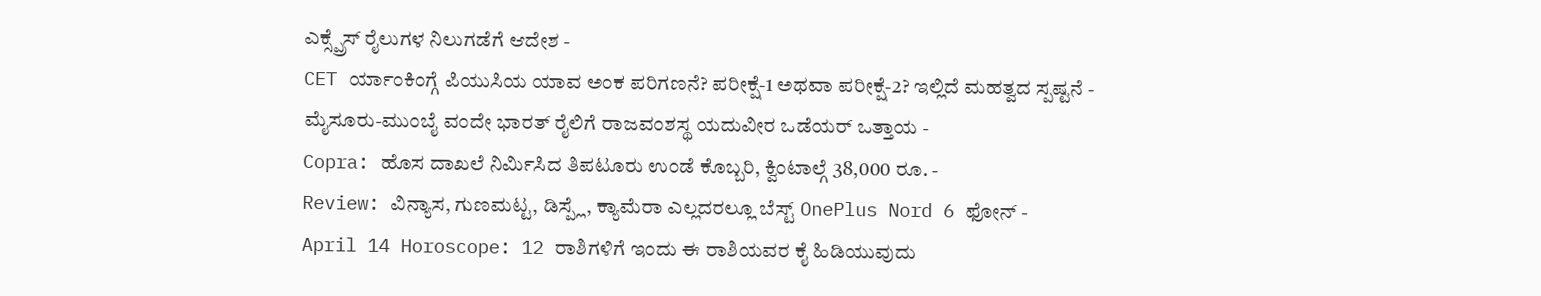ಎಕ್ಸ್ಪ್ರೆಸ್ ರೈಲುಗಳ ನಿಲುಗಡೆಗೆ ಆದೇಶ -
CET ರ್ಯಾಂಕಿಂಗ್ಗೆ ಪಿಯುಸಿಯ ಯಾವ ಅಂಕ ಪರಿಗಣನೆ? ಪರೀಕ್ಷೆ-1 ಅಥವಾ ಪರೀಕ್ಷೆ-2? ಇಲ್ಲಿದೆ ಮಹತ್ವದ ಸ್ಪಷ್ಟನೆ -
ಮೈಸೂರು-ಮುಂಬೈ ವಂದೇ ಭಾರತ್ ರೈಲಿಗೆ ರಾಜವಂಶಸ್ಥ ಯದುವೀರ ಒಡೆಯರ್ ಒತ್ತಾಯ -
Copra: ಹೊಸ ದಾಖಲೆ ನಿರ್ಮಿಸಿದ ತಿಪಟೂರು ಉಂಡೆ ಕೊಬ್ಬರಿ, ಕ್ವಿಂಟಾಲ್ಗೆ 38,000 ರೂ. -
Review: ವಿನ್ಯಾಸ, ಗುಣಮಟ್ಟ, ಡಿಸ್ಪ್ಲೆ, ಕ್ಯಾಮೆರಾ ಎಲ್ಲದರಲ್ಲೂ ಬೆಸ್ಟ್ OnePlus Nord 6 ಫೋನ್ -
April 14 Horoscope: 12 ರಾಶಿಗಳಿಗೆ ಇಂದು ಈ ರಾಶಿಯವರ ಕೈ ಹಿಡಿಯುವುದು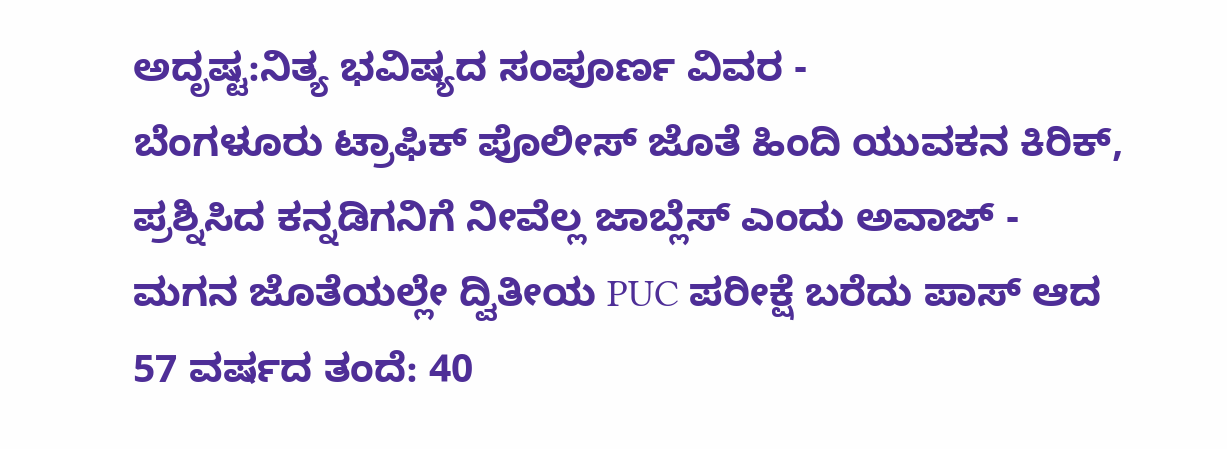ಅದೃಷ್ಟ:ನಿತ್ಯ ಭವಿಷ್ಯದ ಸಂಪೂರ್ಣ ವಿವರ -
ಬೆಂಗಳೂರು ಟ್ರಾಫಿಕ್ ಪೊಲೀಸ್ ಜೊತೆ ಹಿಂದಿ ಯುವಕನ ಕಿರಿಕ್, ಪ್ರಶ್ನಿಸಿದ ಕನ್ನಡಿಗನಿಗೆ ನೀವೆಲ್ಲ ಜಾಬ್ಲೆಸ್ ಎಂದು ಅವಾಜ್ -
ಮಗನ ಜೊತೆಯಲ್ಲೇ ದ್ವಿತೀಯ PUC ಪರೀಕ್ಷೆ ಬರೆದು ಪಾಸ್ ಆದ 57 ವರ್ಷದ ತಂದೆ: 40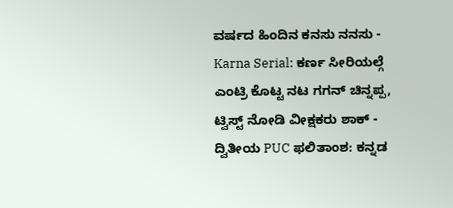ವರ್ಷದ ಹಿಂದಿನ ಕನಸು ನನಸು -
Karna Serial: ಕರ್ಣ ಸೀರಿಯಲ್ಗೆ ಎಂಟ್ರಿ ಕೊಟ್ಟ ನಟ ಗಗನ್ ಚಿನ್ನಪ್ಪ, ಟ್ವಿಸ್ಟ್ ನೋಡಿ ವೀಕ್ಷಕರು ಶಾಕ್ -
ದ್ವಿತೀಯ PUC ಫಲಿತಾಂಶ: ಕನ್ನಡ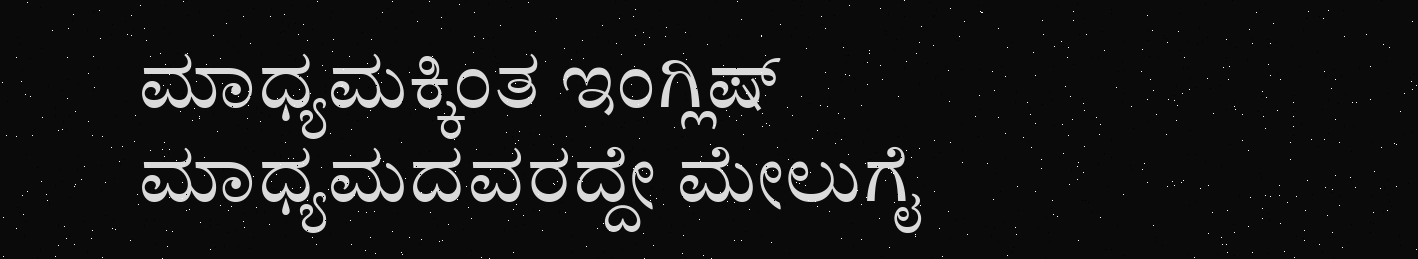ಮಾಧ್ಯಮಕ್ಕಿಂತ ಇಂಗ್ಲಿಷ್ ಮಾಧ್ಯಮದವರದ್ದೇ ಮೇಲುಗೈ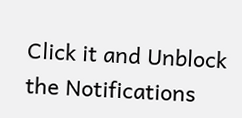Click it and Unblock the Notifications